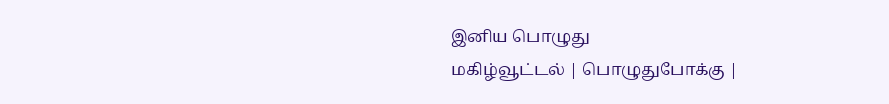இனிய பொழுது
மகிழ்வூட்டல் | பொழுதுபோக்கு |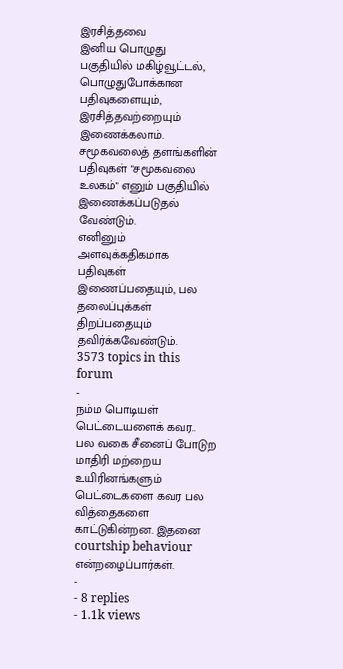இரசித்தவை
இனிய பொழுது பகுதியில் மகிழ்வூட்டல், பொழுதுபோக்கான பதிவுகளையும், இரசித்தவற்றையும் இணைக்கலாம்.
சமூகவலைத் தளங்களின் பதிவுகள் "சமூகவலை உலகம்" எனும் பகுதியில் இணைக்கப்படுதல் வேண்டும்.
எனினும் அளவுக்கதிகமாக பதிவுகள் இணைப்பதையும், பல தலைப்புக்கள் திறப்பதையும் தவிர்க்கவேண்டும்.
3573 topics in this forum
-
நம்ம பொடியள் பெட்டையளைக் கவர.. பல வகை சீனைப் போடுற மாதிரி மற்றைய உயிரினங்களும் பெட்டைகளை கவர பல வித்தைகளை காட்டுகின்றன. இதனை courtship behaviour என்றழைப்பார்கள்.
-
- 8 replies
- 1.1k views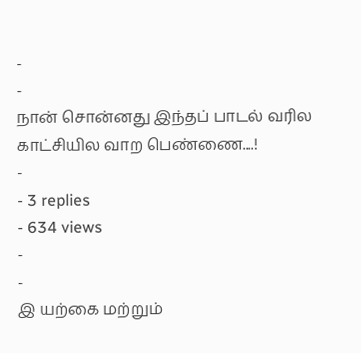-
-
நான் சொன்னது இந்தப் பாடல் வரில காட்சியில வாற பெண்ணை....!
-
- 3 replies
- 634 views
-
-
இ யற்கை மற்றும்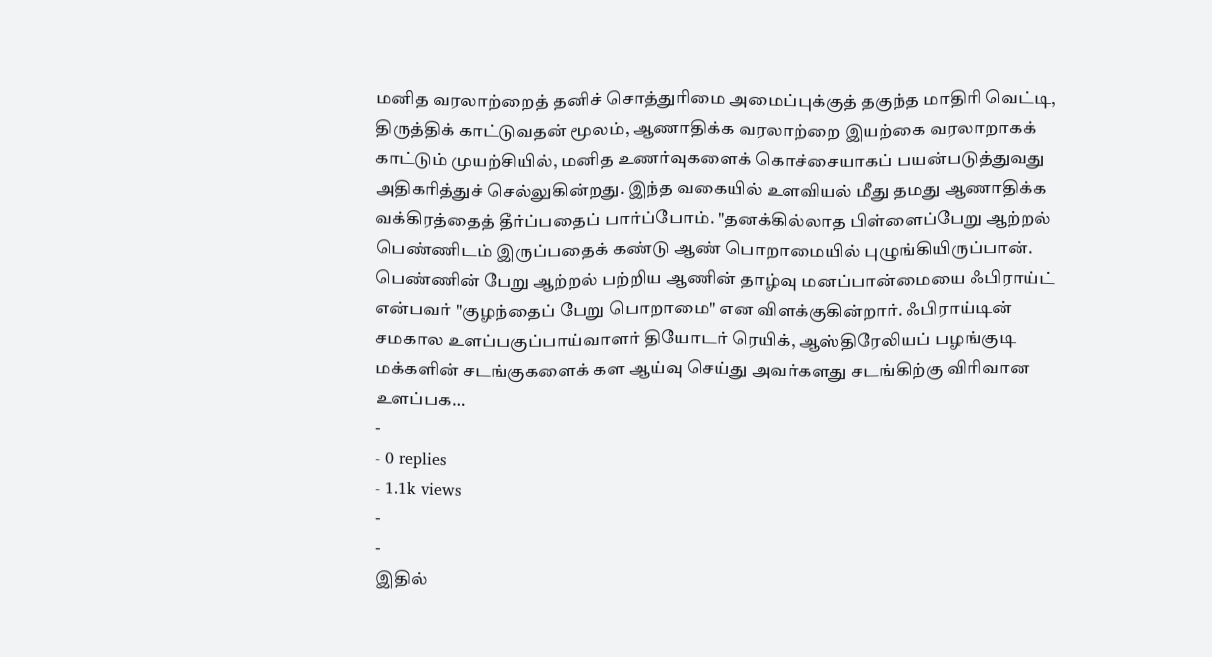மனித வரலாற்றைத் தனிச் சொத்துரிமை அமைப்புக்குத் தகுந்த மாதிரி வெட்டி, திருத்திக் காட்டுவதன் மூலம், ஆணாதிக்க வரலாற்றை இயற்கை வரலாறாகக் காட்டும் முயற்சியில், மனித உணர்வுகளைக் கொச்சையாகப் பயன்படுத்துவது அதிகரித்துச் செல்லுகின்றது. இந்த வகையில் உளவியல் மீது தமது ஆணாதிக்க வக்கிரத்தைத் தீர்ப்பதைப் பார்ப்போம். "தனக்கில்லாத பிள்ளைப்பேறு ஆற்றல் பெண்ணிடம் இருப்பதைக் கண்டு ஆண் பொறாமையில் புழுங்கியிருப்பான். பெண்ணின் பேறு ஆற்றல் பற்றிய ஆணின் தாழ்வு மனப்பான்மையை ஃபிராய்ட் என்பவர் "குழந்தைப் பேறு பொறாமை" என விளக்குகின்றார். ஃபிராய்டின் சமகால உளப்பகுப்பாய்வாளர் தியோடர் ரெயிக், ஆஸ்திரேலியப் பழங்குடி மக்களின் சடங்குகளைக் கள ஆய்வு செய்து அவர்களது சடங்கிற்கு விரிவான உளப்பக…
-
- 0 replies
- 1.1k views
-
-
இதில்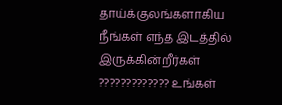தாய்க்குலங்களாகிய நீங்கள் எந்த இடத்தில் இருக்கின்றீர்கள் ????????????? உங்கள்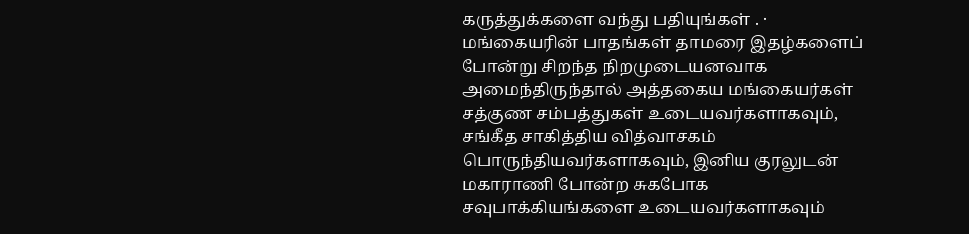கருத்துக்களை வந்து பதியுங்கள் . · மங்கையரின் பாதங்கள் தாமரை இதழ்களைப் போன்று சிறந்த நிறமுடையனவாக அமைந்திருந்தால் அத்தகைய மங்கையர்கள் சத்குண சம்பத்துகள் உடையவர்களாகவும், சங்கீத சாகித்திய வித்வாசகம் பொருந்தியவர்களாகவும், இனிய குரலுடன் மகாராணி போன்ற சுகபோக சவுபாக்கியங்களை உடையவர்களாகவும்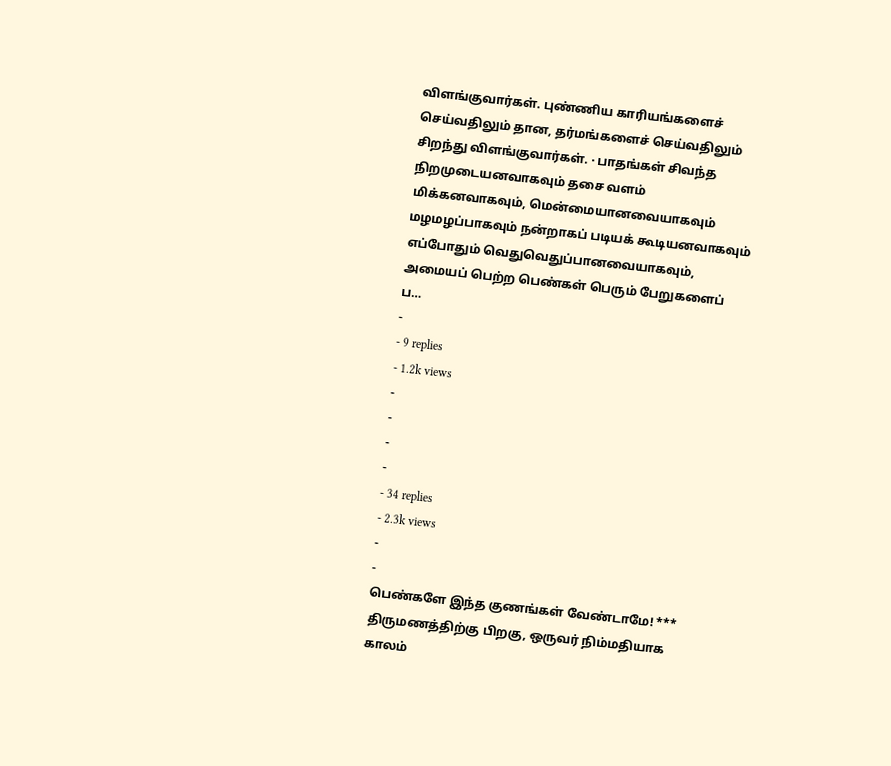விளங்குவார்கள். புண்ணிய காரியங்களைச் செய்வதிலும் தான, தர்மங்களைச் செய்வதிலும் சிறந்து விளங்குவார்கள். · பாதங்கள் சிவந்த நிறமுடையனவாகவும் தசை வளம் மிக்கனவாகவும், மென்மையானவையாகவும் மழமழப்பாகவும் நன்றாகப் படியக் கூடியனவாகவும் எப்போதும் வெதுவெதுப்பானவையாகவும், அமையப் பெற்ற பெண்கள் பெரும் பேறுகளைப் ப…
-
- 9 replies
- 1.2k views
-
-
-
-
- 34 replies
- 2.3k views
-
-
பெண்களே இந்த குணங்கள் வேண்டாமே! *** திருமணத்திற்கு பிறகு, ஒருவர் நிம்மதியாக காலம்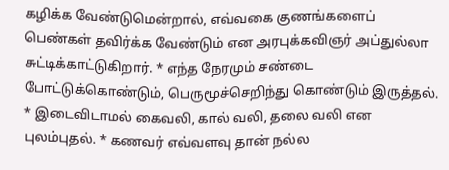கழிக்க வேண்டுமென்றால், எவ்வகை குணங்களைப் பெண்கள் தவிர்க்க வேண்டும் என அரபுக்கவிஞர் அப்துல்லா சுட்டிக்காட்டுகிறார். * எந்த நேரமும் சண்டை போட்டுக்கொண்டும், பெருமூச்செறிந்து கொண்டும் இருத்தல். * இடைவிடாமல் கைவலி, கால் வலி, தலை வலி என புலம்புதல். * கணவர் எவ்வளவு தான் நல்ல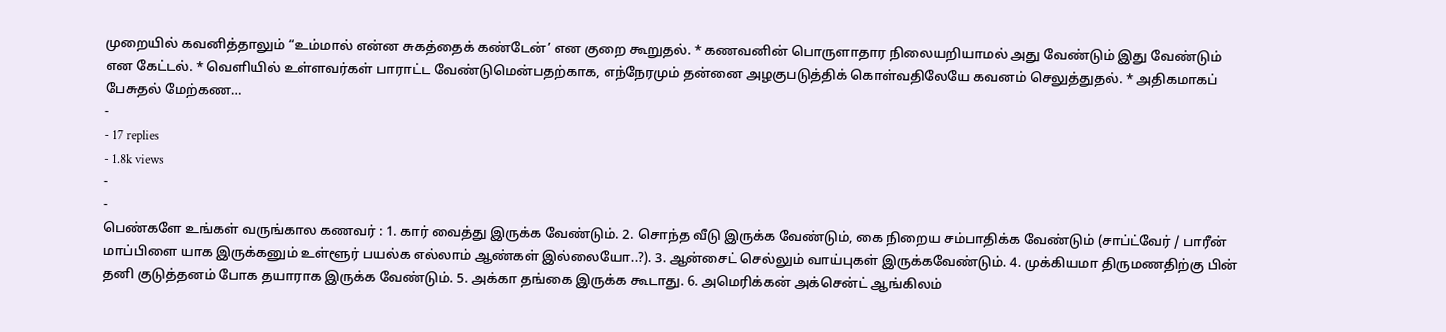முறையில் கவனித்தாலும் “உம்மால் என்ன சுகத்தைக் கண்டேன்’ என குறை கூறுதல். * கணவனின் பொருளாதார நிலையறியாமல் அது வேண்டும் இது வேண்டும் என கேட்டல். * வெளியில் உள்ளவர்கள் பாராட்ட வேண்டுமென்பதற்காக, எந்நேரமும் தன்னை அழகுபடுத்திக் கொள்வதிலேயே கவனம் செலுத்துதல். * அதிகமாகப் பேசுதல் மேற்கண…
-
- 17 replies
- 1.8k views
-
-
பெண்களே உங்கள் வருங்கால கணவர் : 1. கார் வைத்து இருக்க வேண்டும். 2. சொந்த வீடு இருக்க வேண்டும், கை நிறைய சம்பாதிக்க வேண்டும் (சாப்ட்வேர் / பாரீன் மாப்பிளை யாக இருக்கனும் உள்ளூர் பயல்க எல்லாம் ஆண்கள் இல்லையோ..?). 3. ஆன்சைட் செல்லும் வாய்புகள் இருக்கவேண்டும். 4. முக்கியமா திருமணதிற்கு பின் தனி குடுத்தனம் போக தயாராக இருக்க வேண்டும். 5. அக்கா தங்கை இருக்க கூடாது. 6. அமெரிக்கன் அக்சென்ட் ஆங்கிலம்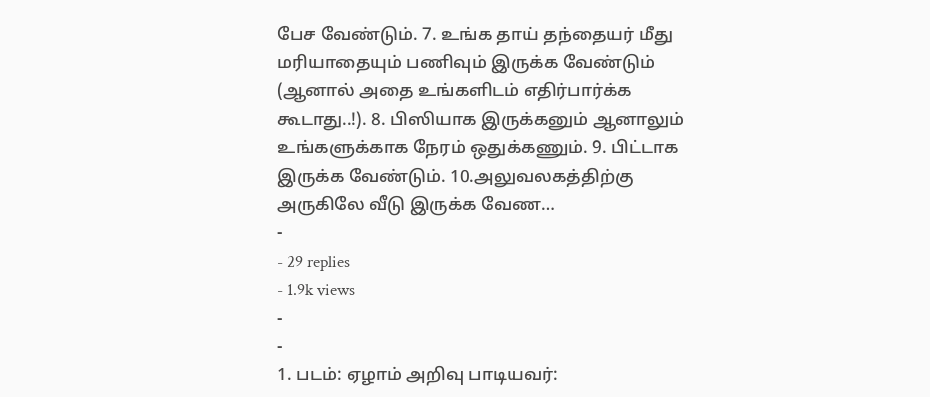பேச வேண்டும். 7. உங்க தாய் தந்தையர் மீது மரியாதையும் பணிவும் இருக்க வேண்டும் (ஆனால் அதை உங்களிடம் எதிர்பார்க்க கூடாது..!). 8. பிஸியாக இருக்கனும் ஆனாலும் உங்களுக்காக நேரம் ஒதுக்கணும். 9. பிட்டாக இருக்க வேண்டும். 10.அலுவலகத்திற்கு அருகிலே வீடு இருக்க வேண…
-
- 29 replies
- 1.9k views
-
-
1. படம்: ஏழாம் அறிவு பாடியவர்: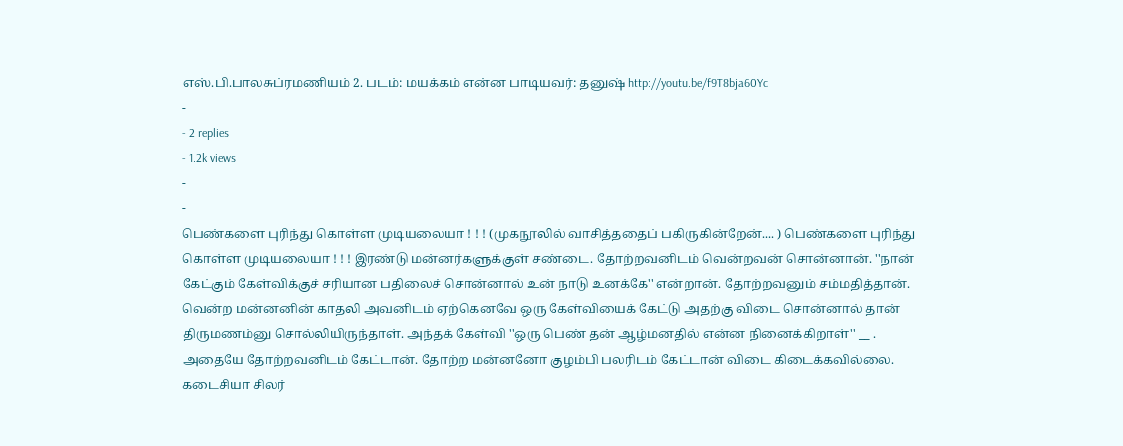எஸ்.பி.பாலசுப்ரமணியம் 2. படம்: மயக்கம் என்ன பாடியவர்: தனுஷ் http://youtu.be/f9T8bja60Yc
-
- 2 replies
- 1.2k views
-
-
பெண்களை புரிந்து கொள்ள முடியலையா ! ! ! (முகநூலில் வாசித்ததைப் பகிருகின்றேன்.... ) பெண்களை புரிந்து கொள்ள முடியலையா ! ! ! இரண்டு மன்னர்களுக்குள் சண்டை. தோற்றவனிடம் வென்றவன் சொன்னான். ''நான் கேட்கும் கேள்விக்குச் சரியான பதிலைச் சொன்னால் உன் நாடு உனக்கே'' என்றான். தோற்றவனும் சம்மதித்தான். வென்ற மன்னனின் காதலி அவனிடம் ஏற்கெனவே ஒரு கேள்வியைக் கேட்டு அதற்கு விடை சொன்னால் தான் திருமணம்னு சொல்லியிருந்தாள். அந்தக் கேள்வி ''ஒரு பெண் தன் ஆழ்மனதில் என்ன நினைக்கிறாள்'' __ . அதையே தோற்றவனிடம் கேட்டான். தோற்ற மன்னனோ குழம்பி பலரிடம் கேட்டான் விடை கிடைக்கவில்லை. கடைசியா சிலர்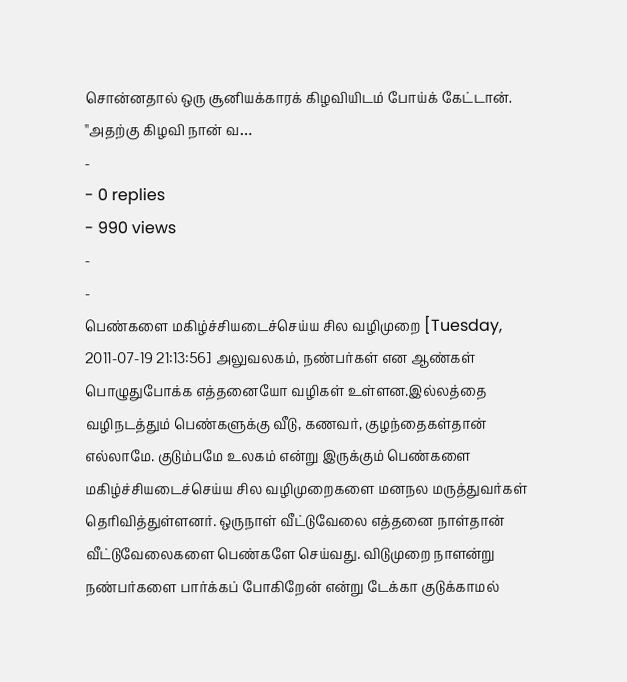சொன்னதால் ஒரு சூனியக்காரக் கிழவியிடம் போய்க் கேட்டான். ''அதற்கு கிழவி நான் வ…
-
- 0 replies
- 990 views
-
-
பெண்களை மகிழ்ச்சியடைச்செய்ய சில வழிமுறை [Tuesday, 2011-07-19 21:13:56] அலுவலகம், நண்பர்கள் என ஆண்கள் பொழுதுபோக்க எத்தனையோ வழிகள் உள்ளன.இல்லத்தை வழிநடத்தும் பெண்களுக்கு வீடு, கணவர், குழந்தைகள்தான் எல்லாமே. குடும்பமே உலகம் என்று இருக்கும் பெண்களை மகிழ்ச்சியடைச்செய்ய சில வழிமுறைகளை மனநல மருத்துவர்கள் தெரிவித்துள்ளனர். ஒருநாள் வீட்டுவேலை எத்தனை நாள்தான் வீட்டுவேலைகளை பெண்களே செய்வது. விடுமுறை நாளன்று நண்பர்களை பார்க்கப் போகிறேன் என்று டேக்கா குடுக்காமல்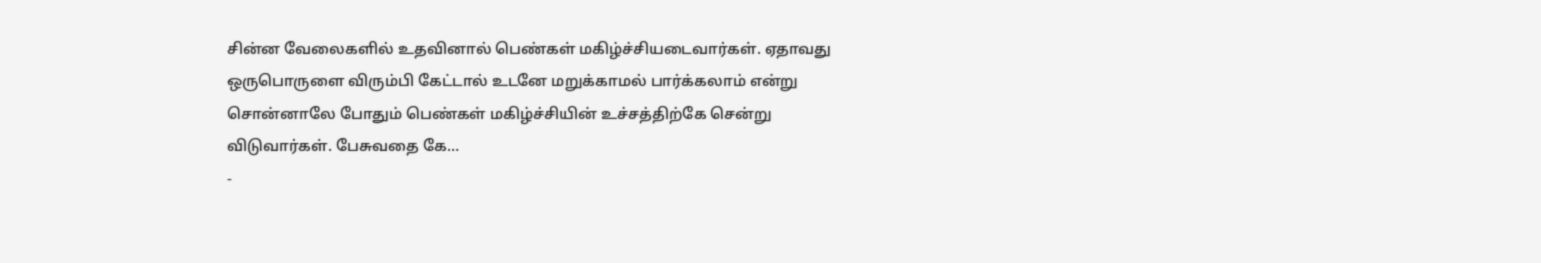சின்ன வேலைகளில் உதவினால் பெண்கள் மகிழ்ச்சியடைவார்கள். ஏதாவது ஒருபொருளை விரும்பி கேட்டால் உடனே மறுக்காமல் பார்க்கலாம் என்று சொன்னாலே போதும் பெண்கள் மகிழ்ச்சியின் உச்சத்திற்கே சென்று விடுவார்கள். பேசுவதை கே…
-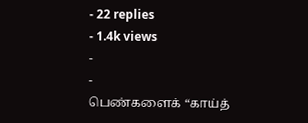- 22 replies
- 1.4k views
-
-
பெண்களைக் “காய்த்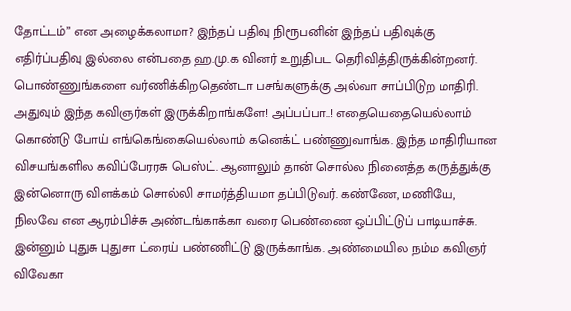தோட்டம்” என அழைக்கலாமா? இந்தப் பதிவு நிரூபனின் இந்தப் பதிவுக்கு எதிர்ப்பதிவு இல்லை என்பதை ஹ.மு.க வினர் உறுதிபட தெரிவித்திருக்கின்றனர். பொண்ணுங்களை வர்ணிக்கிறதெண்டா பசங்களுக்கு அல்வா சாப்பிடுற மாதிரி. அதுவும் இந்த கவிஞர்கள் இருக்கிறாங்களே! அப்பப்பா..! எதையெதையெல்லாம் கொண்டு போய் எங்கெங்கையெல்லாம் கனெக்ட் பண்ணுவாங்க. இந்த மாதிரியான விசயங்களில கவிப்பேரரசு பெஸ்ட். ஆனாலும் தான் சொல்ல நினைத்த கருத்துக்கு இன்னொரு விளக்கம் சொல்லி சாமர்த்தியமா தப்பிடுவர். கண்ணே, மணியே, நிலவே என ஆரம்பிச்சு அண்டங்காக்கா வரை பெண்ணை ஒப்பிட்டுப் பாடியாச்சு. இன்னும் புதுசு புதுசா ட்ரைய் பண்ணிட்டு இருக்காங்க. அண்மையில நம்ம கவிஞர் விவேகா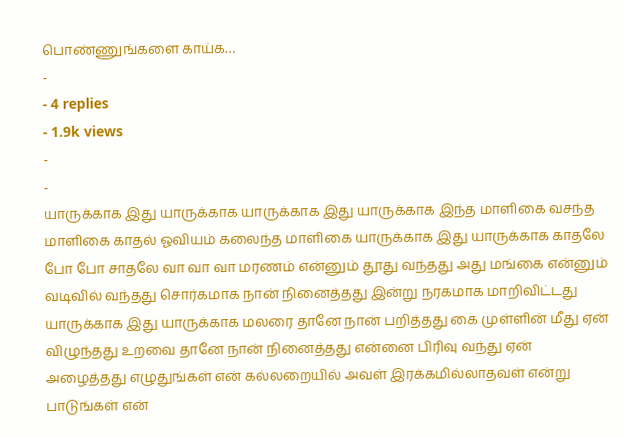பொண்ணுங்களை காய்க…
-
- 4 replies
- 1.9k views
-
-
யாருக்காக இது யாருக்காக யாருக்காக இது யாருக்காக இந்த மாளிகை வசந்த மாளிகை காதல் ஓவியம் கலைந்த மாளிகை யாருக்காக இது யாருக்காக காதலே போ போ சாதலே வா வா வா மரணம் என்னும் தூது வந்தது அது மங்கை என்னும் வடிவில் வந்தது சொர்கமாக நான் நினைத்தது இன்று நரகமாக மாறிவிட்டது யாருக்காக இது யாருக்காக மலரை தானே நான் பறித்தது கை முள்ளின் மீது ஏன் விழுந்தது உறவை தானே நான் நினைத்தது என்னை பிரிவு வந்து ஏன் அழைத்தது எழுதுங்கள் என் கல்லறையில் அவள் இரக்கமில்லாதவள் என்று பாடுங்கள் என்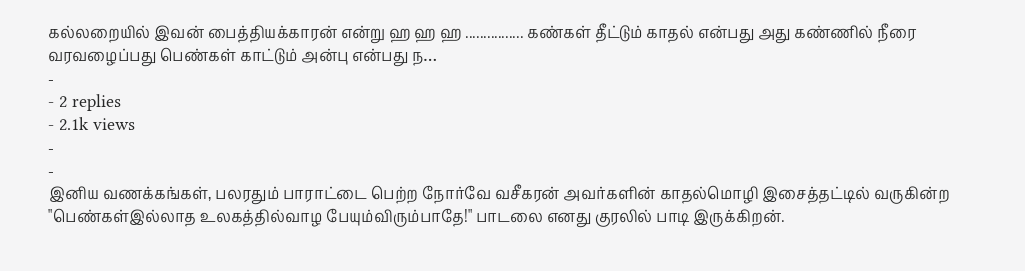கல்லறையில் இவன் பைத்தியக்காரன் என்று ஹ ஹ ஹ ................ கண்கள் தீட்டும் காதல் என்பது அது கண்ணில் நீரை வரவழைப்பது பெண்கள் காட்டும் அன்பு என்பது ந…
-
- 2 replies
- 2.1k views
-
-
இனிய வணக்கங்கள், பலரதும் பாராட்டை பெற்ற நோர்வே வசீகரன் அவர்களின் காதல்மொழி இசைத்தட்டில் வருகின்ற "பெண்கள்இல்லாத உலகத்தில்வாழ பேயும்விரும்பாதே!" பாடலை எனது குரலில் பாடி இருக்கிறன்.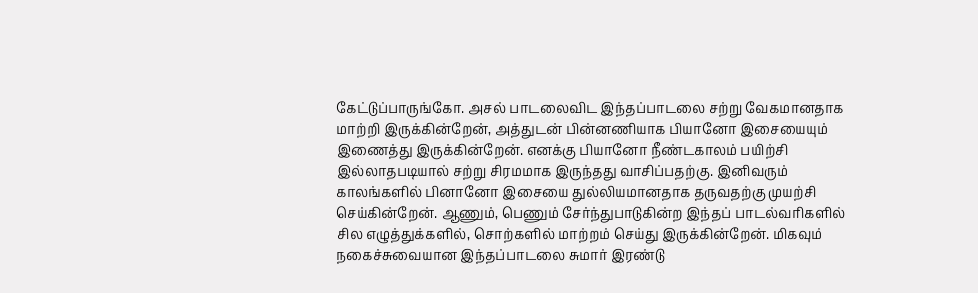கேட்டுப்பாருங்கோ. அசல் பாடலைவிட இந்தப்பாடலை சற்று வேகமானதாக மாற்றி இருக்கின்றேன், அத்துடன் பின்னணியாக பியானோ இசையையும் இணைத்து இருக்கின்றேன். எனக்கு பியானோ நீண்டகாலம் பயிற்சி இல்லாதபடியால் சற்று சிரமமாக இருந்தது வாசிப்பதற்கு. இனிவரும் காலங்களில் பினானோ இசையை துல்லியமானதாக தருவதற்கு முயற்சி செய்கின்றேன். ஆணும், பெணும் சேர்ந்துபாடுகின்ற இந்தப் பாடல்வரிகளில் சில எழுத்துக்களில், சொற்களில் மாற்றம் செய்து இருக்கின்றேன். மிகவும் நகைச்சுவையான இந்தப்பாடலை சுமார் இரண்டு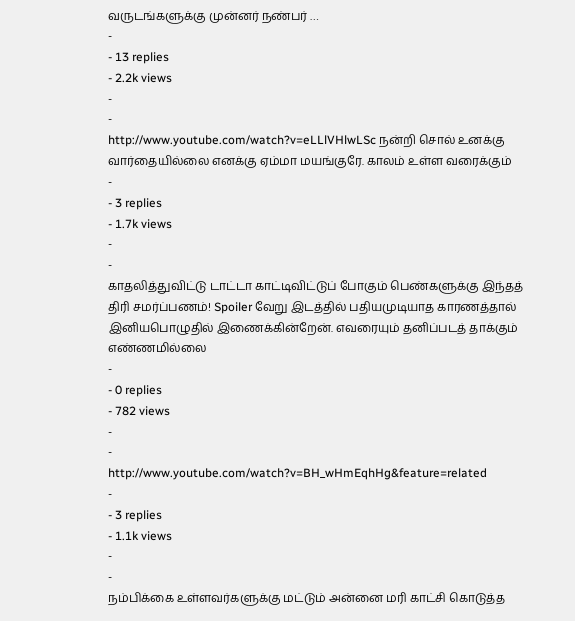வருடங்களுக்கு முன்னர் நண்பர் …
-
- 13 replies
- 2.2k views
-
-
http://www.youtube.com/watch?v=eLLlVHlwLSc நன்றி சொல் உனக்கு வார்தையில்லை எனக்கு ஏம்மா மயங்குரே. காலம் உள்ள வரைக்கும்
-
- 3 replies
- 1.7k views
-
-
காதலித்துவிட்டு டாட்டா காட்டிவிட்டுப் போகும் பெண்களுக்கு இந்தத் திரி சமர்ப்பணம்! Spoiler வேறு இடத்தில் பதியமுடியாத காரணத்தால் இனியபொழுதில் இணைக்கின்றேன். எவரையும் தனிப்படத் தாக்கும் எண்ணமில்லை
-
- 0 replies
- 782 views
-
-
http://www.youtube.com/watch?v=BH_wHmEqhHg&feature=related
-
- 3 replies
- 1.1k views
-
-
நம்பிக்கை உள்ளவர்களுக்கு மட்டும் அன்னை மரி காட்சி கொடுத்த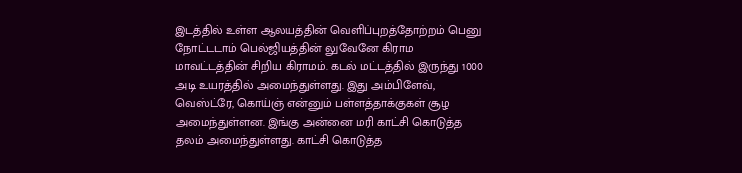இடத்தில் உள்ள ஆலயத்தின் வெளிப்புறத்தோற்றம் பெனு நோட்டடாம் பெல்ஜியத்தின் லுவேனே கிராம மாவட்டத்தின் சிறிய கிராமம். கடல் மட்டத்தில் இருந்து 1000 அடி உயரத்தில் அமைந்துள்ளது. இது அம்பிளேவ், வெஸ்ட்ரே, கொய்ஞ் என்னும் பள்ளத்தாக்குகள் சூழ அமைந்துள்ளன. இங்கு அன்னை மரி காட்சி கொடுத்த தலம் அமைந்துள்ளது. காட்சி கொடுத்த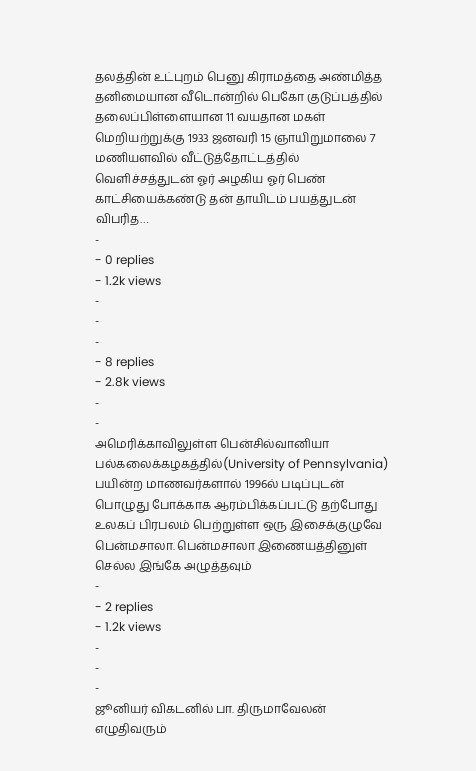தலத்தின் உட்புறம் பெனு கிராமத்தை அண்மித்த தனிமையான வீடொன்றில் பெகோ குடுப்பத்தில் தலைப்பிள்ளையான 11 வயதான மகள் மெறியற்றுக்கு 1933 ஜனவரி 15 ஞாயிறுமாலை 7 மணியளவில் வீட்டுத்தோட்டத்தில் வெளிச்சத்துடன் ஓர் அழகிய ஓர் பெண் காட்சியைக்கண்டு தன் தாயிடம் பயத்துடன் விபரித…
-
- 0 replies
- 1.2k views
-
-
-
- 8 replies
- 2.8k views
-
-
அமெரிக்காவிலுள்ள பென்சில்வானியா பல்கலைக்கழகத்தில்(University of Pennsylvania) பயின்ற மாணவர்களால் 1996ல் படிப்புடன் பொழுது போக்காக ஆரம்பிக்கப்பட்டு தற்போது உலகப் பிரபலம் பெற்றுள்ள ஒரு இசைக்குழுவே பென்மசாலா. பென்மசாலா இணையத்தினுள் செல்ல இங்கே அழுத்தவும்
-
- 2 replies
- 1.2k views
-
-
-
ஜூனியர் விகடனில் பா. திருமாவேலன் எழுதிவரும்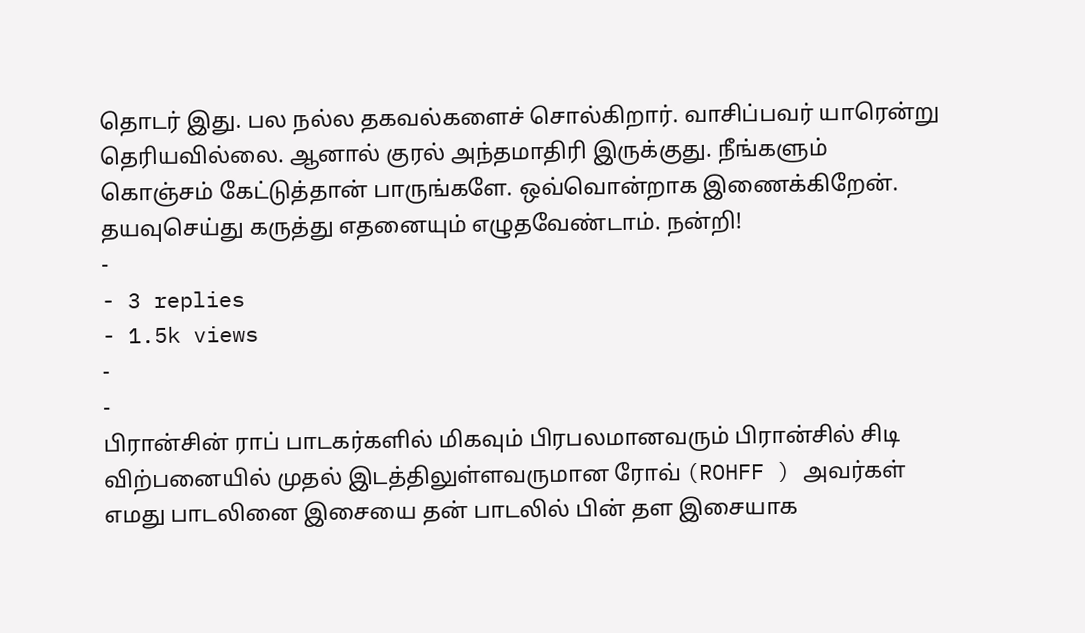தொடர் இது. பல நல்ல தகவல்களைச் சொல்கிறார். வாசிப்பவர் யாரென்று தெரியவில்லை. ஆனால் குரல் அந்தமாதிரி இருக்குது. நீங்களும் கொஞ்சம் கேட்டுத்தான் பாருங்களே. ஒவ்வொன்றாக இணைக்கிறேன். தயவுசெய்து கருத்து எதனையும் எழுதவேண்டாம். நன்றி!
-
- 3 replies
- 1.5k views
-
-
பிரான்சின் ராப் பாடகர்களில் மிகவும் பிரபலமானவரும் பிரான்சில் சிடி விற்பனையில் முதல் இடத்திலுள்ளவருமான ரோவ் (ROHFF ) அவர்கள் எமது பாடலினை இசையை தன் பாடலில் பின் தள இசையாக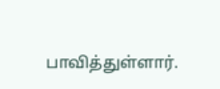பாவித்துள்ளார்.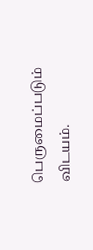பெருமைப்படும் விடயம்.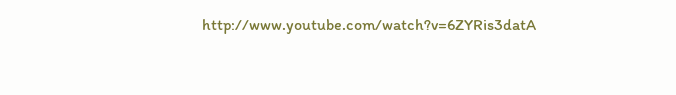http://www.youtube.com/watch?v=6ZYRis3datA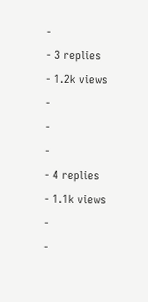-
- 3 replies
- 1.2k views
-
-
-
- 4 replies
- 1.1k views
-
-